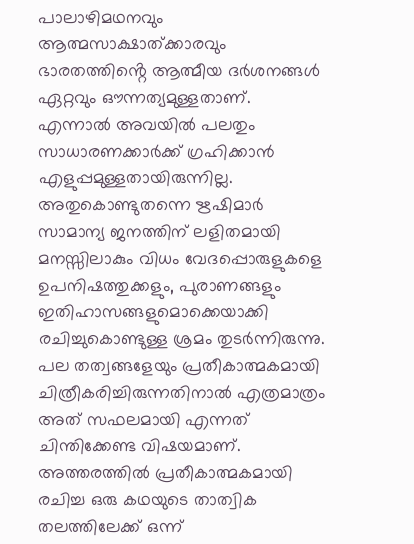പാലാഴിമഥനവും ആത്മസാക്ഷാത്ക്കാരവും
ഭാരതത്തിൻ്റെ ആത്മീയ ദർശനങ്ങൾ ഏറ്റവും ഔന്നത്യമുള്ളതാണ്. എന്നാൽ അവയിൽ പലതും സാധാരണക്കാർക്ക് ഗ്രഹിക്കാൻ എളുപ്പമുള്ളതായിരുന്നില്ല. അതുകൊണ്ടുതന്നെ ഋഷിമാർ സാമാന്യ ജനത്തിന് ലളിതമായി മനസ്സിലാകും വിധം വേദപ്പൊരുളുകളെ ഉപനിഷത്തുക്കളും, പുരാണങ്ങളും ഇതിഹാസങ്ങളുമൊക്കെയാക്കി രചിച്ചുകൊണ്ടുള്ള ശ്രമം തുടർന്നിരുന്നു. പല തത്വങ്ങളേയും പ്രതീകാത്മകമായി ചിത്രീകരിച്ചിരുന്നതിനാൽ എത്രമാത്രം അത് സഫലമായി എന്നത് ചിന്തിക്കേണ്ട വിഷയമാണ്. അത്തരത്തിൽ പ്രതീകാത്മകമായി രചിച്ച ഒരു കഥയുടെ താത്വിക തലത്തിലേക്ക് ഒന്ന്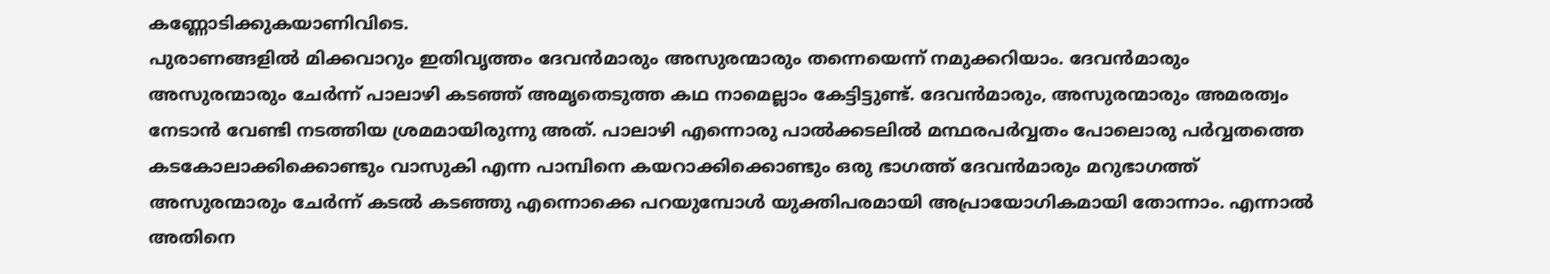കണ്ണോടിക്കുകയാണിവിടെ.
പുരാണങ്ങളിൽ മിക്കവാറും ഇതിവൃത്തം ദേവൻമാരും അസുരന്മാരും തന്നെയെന്ന് നമുക്കറിയാം. ദേവൻമാരും അസുരന്മാരും ചേർന്ന് പാലാഴി കടഞ്ഞ് അമൃതെടുത്ത കഥ നാമെല്ലാം കേട്ടിട്ടുണ്ട്. ദേവൻമാരും, അസുരന്മാരും അമരത്വം നേടാൻ വേണ്ടി നടത്തിയ ശ്രമമായിരുന്നു അത്. പാലാഴി എന്നൊരു പാൽക്കടലിൽ മന്ഥരപർവ്വതം പോലൊരു പർവ്വതത്തെ കടകോലാക്കിക്കൊണ്ടും വാസുകി എന്ന പാമ്പിനെ കയറാക്കിക്കൊണ്ടും ഒരു ഭാഗത്ത് ദേവൻമാരും മറുഭാഗത്ത് അസുരന്മാരും ചേർന്ന് കടൽ കടഞ്ഞു എന്നൊക്കെ പറയുമ്പോൾ യുക്തിപരമായി അപ്രായോഗികമായി തോന്നാം. എന്നാൽ അതിനെ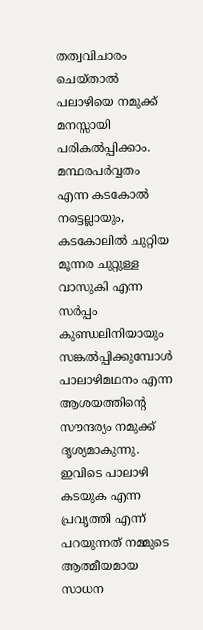തത്വവിചാരം ചെയ്താൽ പലാഴിയെ നമുക്ക് മനസ്സായി പരികൽപ്പിക്കാം. മന്ഥരപർവ്വതം എന്ന കടകോൽ നട്ടെല്ലായും, കടകോലിൽ ചുറ്റിയ മൂന്നര ചുറ്റുള്ള വാസുകി എന്ന സർപ്പം കുണ്ഡലിനിയായും സങ്കൽപ്പിക്കുമ്പോൾ പാലാഴിമഥനം എന്ന ആശയത്തിൻ്റെ സൗന്ദര്യം നമുക്ക് ദൃശ്യമാകുന്നു. ഇവിടെ പാലാഴി കടയുക എന്ന പ്രവൃത്തി എന്ന് പറയുന്നത് നമ്മുടെ ആത്മീയമായ സാധന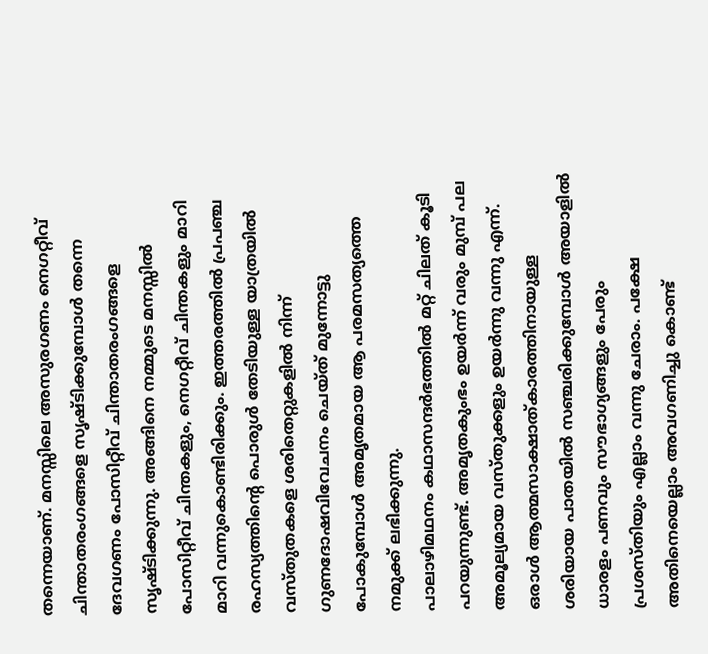തന്നെയാണ്. മനസ്സിലെ അസുരഗണം നെഗറ്റീവ് ചിന്താതരംഗങ്ങളെ സൃഷ്ടിക്കുമ്പോൾ തന്നെ ദേവഗണം പോസിറ്റീവ് ചിന്താതരംഗങ്ങളെ സൃഷ്ടിക്കുന്നു. അങ്ങിനെ നമ്മുടെ മനസ്സിൽ പോസിറ്റീവ് ചിന്തകളും, നെഗറ്റീവ് ചിന്തകളും മാറി മാറി വന്നുകൊണ്ടിരിക്കും. ഇത്തരത്തിൽ പ്രപഞ്ച രഹസ്യത്തിൻ്റെ പൊരുൾ തേടിയുള്ള യാത്രയിൽ വസ്തുതകളെ ശരിതെറ്റുകളിൽ നിന്ന് ഗുണദോഷവിവേചനം ചെയ്ത് മുന്നോട്ടു പോകുമ്പോൾ അമൃതമായ ആ പരമസത്യത്തെ നമുക്ക് ലഭിക്കുന്നു.
പാലാഴിമഥനം കഥാസന്ദർഭത്തിൽ മറ്റ് ചിലത് കൂടി പറയുന്നുണ്ട്. അമൃതകുംഭം ഉയർന്ന് വരും മുമ്പ് പല അമൂല്യമായ വസ്തുക്കളും ഉയർന്നു വന്നു എന്ന്. ഒരാൾ ആത്മസാക്ഷാത്കാരത്തിനായുള്ള ശരിയായ പാതയിൽ സഞ്ചരിക്കുമ്പോൾ അയാളിൽ ധാരളം പണവും സൗഭാഗ്യങ്ങളും പേരും പ്രശസ്തിയും എല്ലാം വന്നു ചേരാം. പക്ഷേ അതിനെയെല്ലാം അവഗണിച്ചു കൊണ്ട്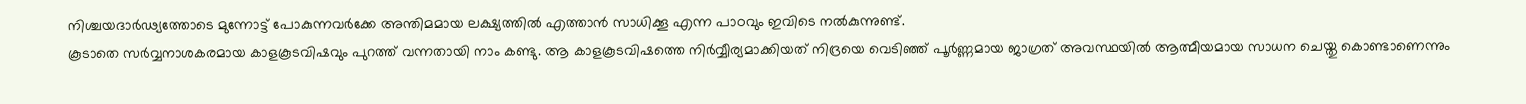നിശ്ചയദാർഢ്യത്തോടെ മുന്നോട്ട് പോകുന്നവർക്കേ അന്തിമമായ ലക്ഷ്യത്തിൽ എത്താൻ സാധിക്കൂ എന്ന പാഠവും ഇവിടെ നൽകുന്നുണ്ട്.
കൂടാതെ സർവ്വനാശകരമായ കാളകൂടവിഷവും പുറത്ത് വന്നതായി നാം കണ്ടു. ആ കാളകൂടവിഷത്തെ നിർവ്വീര്യമാക്കിയത് നിദ്രയെ വെടിഞ്ഞ് പൂർണ്ണമായ ജാഗ്രത് അവസ്ഥയിൽ ആത്മീയമായ സാധന ചെയ്തു കൊണ്ടാണെന്നും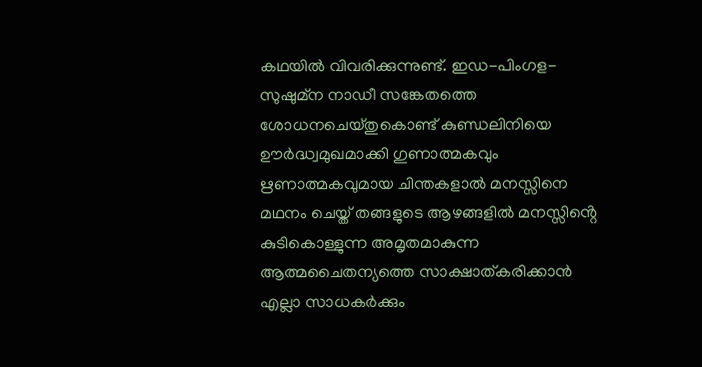കഥയിൽ വിവരിക്കുന്നുണ്ട്. ഇഡ-പിംഗള-സുഷുമ്ന നാഡീ സങ്കേതത്തെ ശോധനചെയ്തുകൊണ്ട് കുണ്ഡലിനിയെ ഊർദ്ധ്വമുഖമാക്കി ഗുണാത്മകവും ഋണാത്മകവുമായ ചിന്തകളാൽ മനസ്സിനെ മഥനം ചെയ്ത് തങ്ങളുടെ ആഴങ്ങളിൽ മനസ്സിൻ്റെ കുടികൊള്ളുന്ന അമൃതമാകുന്ന ആത്മചൈതന്യത്തെ സാക്ഷാത്കരിക്കാൻ എല്ലാ സാധകർക്കും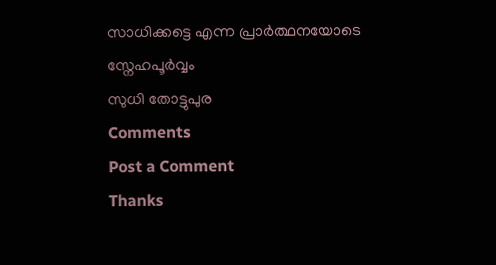സാധിക്കട്ടെ എന്ന പ്രാർത്ഥനയോടെ
സ്നേഹപൂർവ്വം
സുധി തോട്ടുപുര
Comments
Post a Comment
Thanks